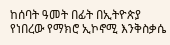ከሰባት ዓመት በፊት በኢትዮጵያ የነበረው የማክሮ ኢኮኖሚ እንቅስቃሴ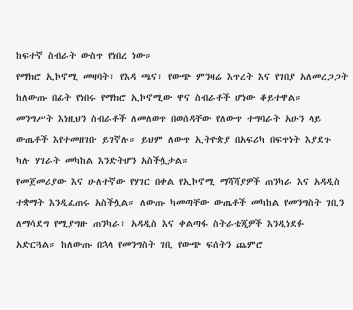ከፍተኛ ስብራት ውስጥ የነበረ ነው።
የማክሮ ኢኮኖሚ መዛባት፣ የእዳ ጫና፣ የውጭ ምንዛሬ እጥረት እና የገበያ አለመረጋጋት ከለውጡ በፊት የነበሩ የማክሮ ኢኮኖሚው ዋና ስብራቶች ሆነው ቆይተዋል።
መንግሥት እነዚህን ስብራቶች ለመለወጥ በወሰዳቸው የለውጥ ተግባራት አሁን ላይ ውጤቶች እየተመዘገቡ ይገኛሉ። ይህም ለውጥ ኢትዮጵያ በአፍሪካ በፍጥነት እያደጉ ካሉ ሃገራት መካከል እንድትሆን አስችሏታል።
የመጀመሪያው እና ሁለተኛው የሃገር በቀል የኢኮኖሚ ማሻሻያዎች ጠንካራ እና አዳዲስ ተቋማት እንዲፈጠሩ አስችሏል። ለውጡ ካመጣቸው ውጤቶች መካከል የመንግስት ገቢን ለማሳደግ የሚያግዙ ጠንካራ፣ አዳዲስ እና ቀልጣፋ ስትራቴጂዎች እንዲነደፉ አድርጓል። ከለውጡ በኋላ የመንግስት ገቢ የውጭ ፍሰትን ጨምሮ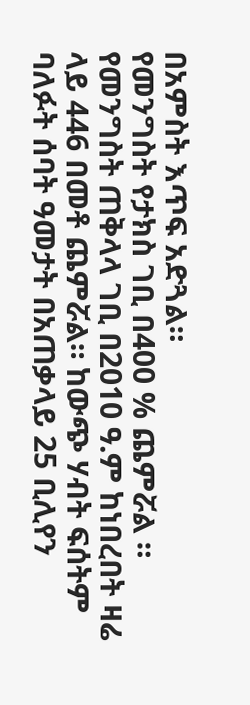በአምስት እጥፍ አድጓል።
የመንግስት የታክስ ገቢ በ400 % ጨምሯል ። የመንግስት ጠቅላላ ገቢ በ2010 ዓ.ም ከነበረበት ዛሬ ላይ 446 በመቶ ጨምሯል። ከውጭ ሃብት ፍሰትም ባለፉት ሰባት ዓመታት በአጠቃላይ 25 ቢሊየን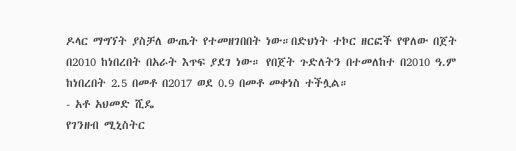ዶላር ማግኘት ያስቻለ ውጤት የተመዘገበበት ነው።በድህነት ተኮር ዘርፎች የዋለው በጀት በ2010 ከነበረበት በአራት እጥፍ ያደገ ነው። የበጀት ጉድለትን በተመለከተ በ2010 ዓ.ም ከነበረበት 2.5 በመቶ በ2017 ወደ 0.9 በመቶ መቀነስ ተችሏል።
- አቶ አህመድ ሺዴ
የገንዘብ ሚኒስትር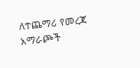ለተጨማሪ የመረጃ አማራጮች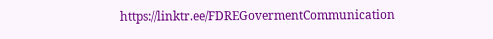https://linktr.ee/FDREGovermentCommunication